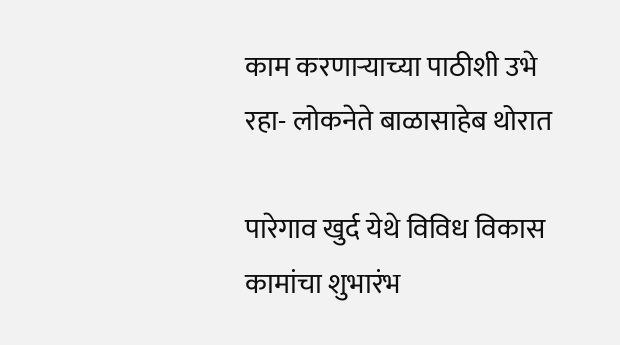काम करणाऱ्याच्या पाठीशी उभे रहा- लोकनेते बाळासाहेब थोरात

पारेगाव खुर्द येथे विविध विकास कामांचा शुभारंभ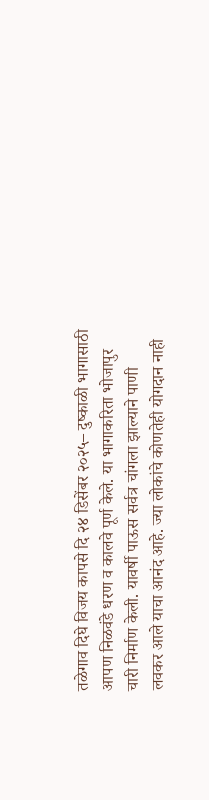तळेगाव दिघे विजय कापसे दि २४ डिसेंबर २०२५– दुष्काळी भागासाठी आपण निळवंडे धरण व कालवे पूर्ण केले. या भागाकरिता भोजापुर चारी निर्माण केली. यावर्षी पाऊस सर्वत्र चांगला झाल्याने पाणी लवकर आले याचा आनंद आहे. ज्या लोकांचे कोणतेही योगदान नाही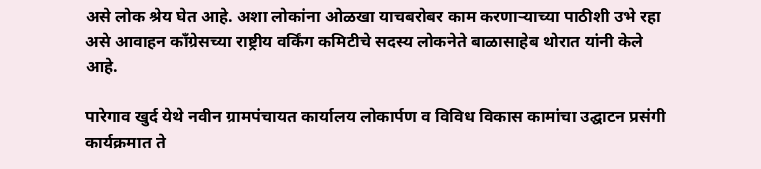असे लोक श्रेय घेत आहे. अशा लोकांना ओळखा याचबरोबर काम करणाऱ्याच्या पाठीशी उभे रहा असे आवाहन काँग्रेसच्या राष्ट्रीय वर्किंग कमिटीचे सदस्य लोकनेते बाळासाहेब थोरात यांनी केले आहे.

पारेगाव खुर्द येथे नवीन ग्रामपंचायत कार्यालय लोकार्पण व विविध विकास कामांचा उद्घाटन प्रसंगी कार्यक्रमात ते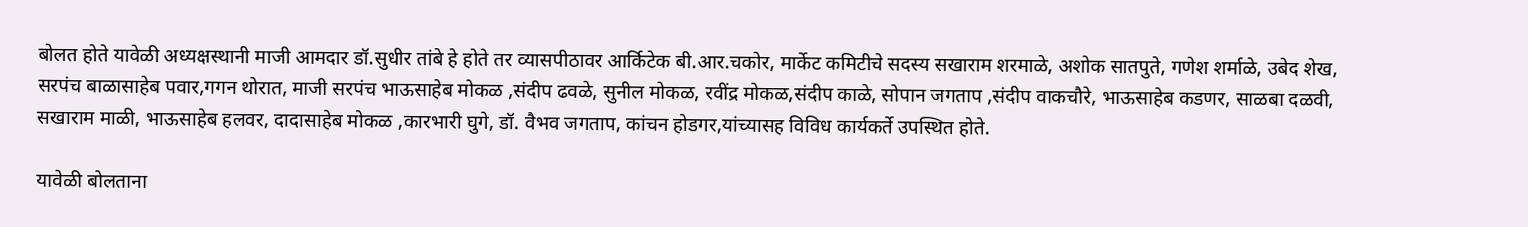बोलत होते यावेळी अध्यक्षस्थानी माजी आमदार डॉ.सुधीर तांबे हे होते तर व्यासपीठावर आर्किटेक बी.आर.चकोर, मार्केट कमिटीचे सदस्य सखाराम शरमाळे, अशोक सातपुते, गणेश शर्माळे, उबेद शेख, सरपंच बाळासाहेब पवार,गगन थोरात, माजी सरपंच भाऊसाहेब मोकळ ,संदीप ढवळे, सुनील मोकळ, रवींद्र मोकळ,संदीप काळे, सोपान जगताप ,संदीप वाकचौरे, भाऊसाहेब कडणर, साळबा दळवी, सखाराम माळी, भाऊसाहेब हलवर, दादासाहेब मोकळ ,कारभारी घुगे, डॉ. वैभव जगताप, कांचन होडगर,यांच्यासह विविध कार्यकर्ते उपस्थित होते.

यावेळी बोलताना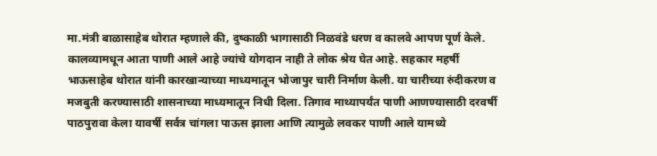मा.मंत्री बाळासाहेब थोरात म्हणाले की, दुष्काळी भागासाठी निळवंडे धरण व कालवे आपण पूर्ण केले. कालव्यामधून आता पाणी आले आहे ज्यांचे योगदान नाही ते लोक श्रेय घेत आहे. सहकार महर्षी भाऊसाहेब थोरात यांनी कारखान्याच्या माध्यमातून भोजापुर चारी निर्माण केली. या चारीच्या रुंदीकरण व मजबुती करण्यासाठी शासनाच्या माध्यमातून निधी दिला. तिगाव माथ्यापर्यंत पाणी आणण्यासाठी दरवर्षी पाठपुरावा केला यावर्षी सर्वत्र चांगला पाऊस झाला आणि त्यामुळे लवकर पाणी आले यामध्ये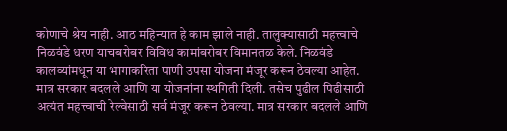कोणाचे श्रेय नाही. आठ महिन्यात हे काम झाले नाही. तालुक्यासाठी महत्त्वाचे निळवंडे धरण याचबरोबर विविध कामांबरोबर विमानतळ केले. निळवंडे कालव्यांमधून या भागाकरिता पाणी उपसा योजना मंजूर करून ठेवल्या आहेत. मात्र सरकार बदलले आणि या योजनांना स्थगिती दिली. तसेच पुढील पिढीसाठी अत्यंत महत्त्वाची रेल्वेसाठी सर्व मंजूर करून ठेवल्या. मात्र सरकार बदलले आणि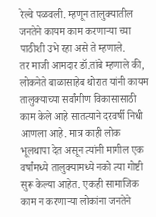रेल्वे पळवली. म्हणून तालुक्यातील जनतेने कायम काम करणाऱ्या च्या पाठीशी उभे रहा असे ते म्हणाले.
तर माजी आमदार डॉ.तांबे म्हणाले की, लोकनेते बाळासाहेब थोरात यांनी कायम तालुक्याच्या सर्वांगीण विकासासाठी काम केले आहे सातत्याने दरवर्षी निधी आणला आहे. मात्र काही लोक भूलथापा देत असून त्यांनी मागील एक वर्षांमध्ये तालुक्यामध्ये नको त्या गोष्टी सुरू केल्या आहेत. एकही सामाजिक काम न करणाऱ्या लोकांना जनतेने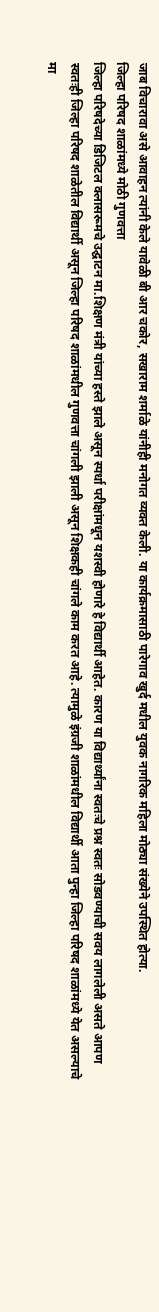जाब विचारावा असे आवाहन त्यांनी केले यावेळी बी आर चकोर, सखाराम शर्माळे यांनीही मनोगत व्यक्त केली. या कार्यक्रमासाठी पारेगाव खुर्द मधील युवक नागरिक महिला मोठ्या संख्येने उपस्थित होत्या.
जिल्हा परिषद शाळांमध्ये मोठी गुणवत्ता
जिल्हा परिषदेच्या डिजिटल क्लासरूमचे उद्घाटन मा.शिक्षण मंत्री यांच्या हस्ते झाले असून स्पर्धा परीक्षांमधून यशस्वी होणारे हे विद्यार्थी आहेत. कारण या विद्यार्थ्यांना स्वतःचे प्रश्न स्वतः सोडवण्याची सवय लागलेली असते आपण स्वतःही जिल्हा परिषद शाळेतील विद्यार्थी असून जिल्हा परिषद शाळांमधील गुणवत्ता चांगली झाली असून शिक्षकही चांगले काम करत आहे. त्यामुळे इंग्रजी शाळांमधील विद्यार्थी आता पुन्हा जिल्हा परिषद शाळांमध्ये येत असल्याचे मा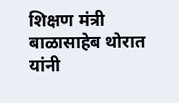शिक्षण मंत्री बाळासाहेब थोरात यांनी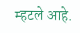म्हटले आहे.